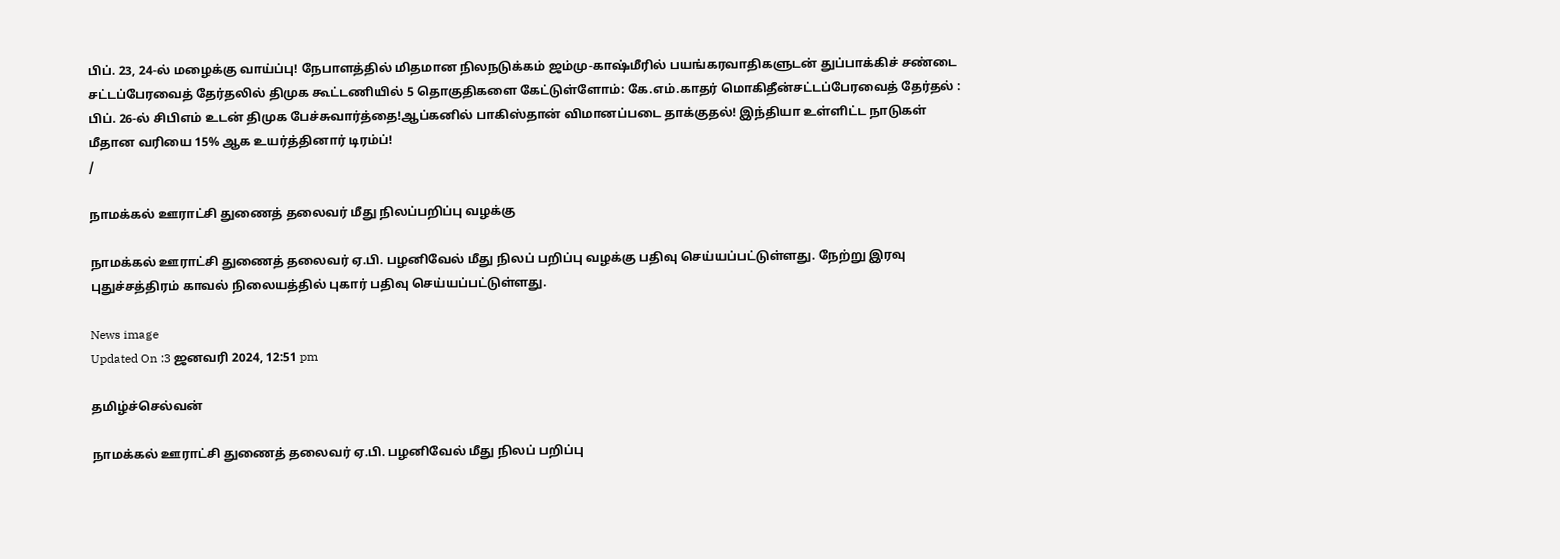பிப். 23, 24-ல் மழைக்கு வாய்ப்பு! நேபாளத்தில் மிதமான நிலநடுக்கம் ஜம்மு-காஷ்மீரில் பயங்கரவாதிகளுடன் துப்பாக்கிச் சண்டை சட்டப்பேரவைத் தேர்தலில் திமுக கூட்டணியில் 5 தொகுதிகளை கேட்டுள்ளோம்: கே.எம்.காதர் மொகிதீன்சட்டப்பேரவைத் தேர்தல் : பிப். 26-ல் சிபிஎம் உடன் திமுக பேச்சுவார்த்தை!ஆப்கனில் பாகிஸ்தான் விமானப்படை தாக்குதல்! இந்தியா உள்ளிட்ட நாடுகள் மீதான வரியை 15% ஆக உயர்த்தினார் டிரம்ப்!
/

நாமக்கல் ஊராட்சி துணைத் தலைவர் மீது நிலப்பறிப்பு வழக்கு

நாமக்கல் ஊராட்சி துணைத் தலைவர் ஏ.பி. பழனிவேல் மீது நிலப் பறிப்பு வழக்கு பதிவு செய்யப்பட்டுள்ளது. நேற்று இரவு புதுச்சத்திரம் காவல் நிலையத்தில் புகார் பதிவு செய்யப்பட்டுள்ளது.

News image
Updated On :3 ஜனவரி 2024, 12:51 pm

தமிழ்ச்செல்வன்

நாமக்கல் ஊராட்சி துணைத் தலைவர் ஏ.பி. பழனிவேல் மீது நிலப் பறிப்பு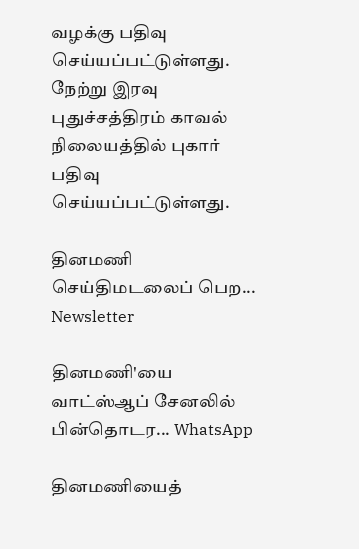வழக்கு பதிவு செய்யப்பட்டுள்ளது. நேற்று இரவு புதுச்சத்திரம் காவல் நிலையத்தில் புகார் பதிவு செய்யப்பட்டுள்ளது.

தினமணி செய்திமடலைப் பெற... Newsletter

தினமணி'யை வாட்ஸ்ஆப் சேனலில் பின்தொடர... WhatsApp

தினமணியைத்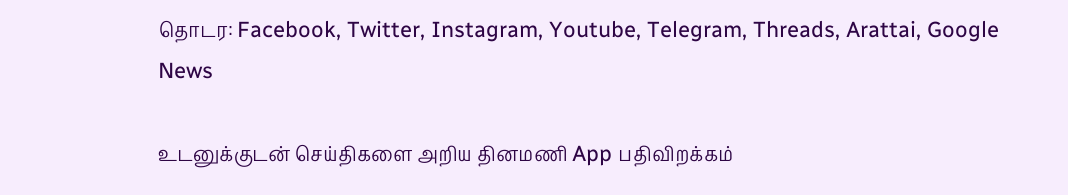தொடர: Facebook, Twitter, Instagram, Youtube, Telegram, Threads, Arattai, Google News

உடனுக்குடன் செய்திகளை அறிய தினமணி App பதிவிறக்கம்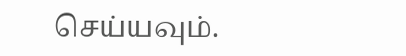செய்யவும்.